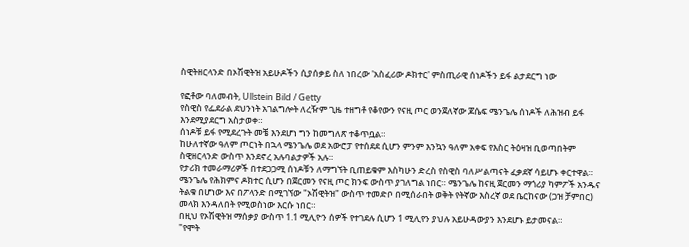ስዊትዘርላንድ በኦሽዊትዝ አይሁዶችን ሲያሰቃይ ስለ ነበረው 'አስፈሪው ዶክተር' ምስጢራዊ ሰነዶችን ይፋ ልታደርግ ነው

የፎቶው ባለመብት, Ullstein Bild / Getty
የስዊስ የፌደራል ደህንነት አገልግሎት ለረዥም ጊዜ ተዘግቶ የቆየውን የናዚ ጦር ወንጀለኛው ጆሴፍ ሜንጌሌ ሰነዶች ለሕዝብ ይፋ እንደሚያደርግ አስታወቀ።
ሰነዶቹ ይፋ የሚደረጉት መቼ እንደሆነ ግን ከመግለጽ ተቆጥቧል።
ከሁለተኛው ዓለም ጦርነት በኋላ ሜንጌሌ ወደ አውሮፓ የተሰደደ ሲሆን ምንም እንኳን ዓለም አቀፍ የእስር ትዕዛዝ ቢወጣበትም ስዊዘርላንድ ውስጥ እንደኖረ አሉባልታዎች አሉ።
የታሪክ ተመራማሪዎች በተደጋጋሚ ሰነዶቹን ለማግኘት ቢጠይቁም እስካሁን ድረስ የስዊስ ባለሥልጣናት ፈቃደኛ ሳይሆኑ ቀርተዋል።
ሜንጌሌ የሕክምና ዶክተር ሲሆን በጀርመን የናዚ ጦር ክንፍ ውስጥ ያገለግል ነበር። ሜንጌሌ ከናዚ ጀርመን ማጎሪያ ካምፖች አንዱና ትልቁ በሆነው እና በፖላንድ በሚገኘው "ኦሽዊትዝ" ውስጥ ተመድቦ በሚሰራበት ወቅት የትኛው እስረኛ ወደ ቤርከናው (ጋዝ ቻምበር) መላክ እንዳለበት የሚወስነው እርሱ ነበር።
በዚህ የኦሽዊትዝ ማሰቃያ ውስጥ 1.1 ሚሊዮን ሰዎች የተገደሉ ሲሆን 1 ሚሊየን ያህሉ አይሁዳውያን እንደሆኑ ይታመናል።
"የሞት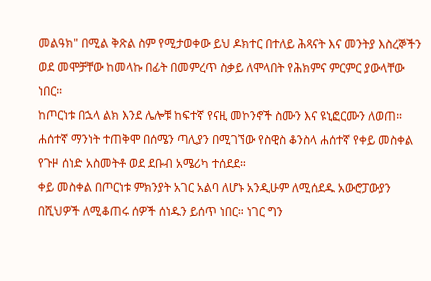መልዓክ" በሚል ቅጽል ስም የሚታወቀው ይህ ዶክተር በተለይ ሕጻናት እና መንትያ እስረኞችን ወደ መሞቻቸው ከመላኩ በፊት በመምረጥ ስቃይ ለሞላበት የሕክምና ምርምር ያውላቸው ነበር።
ከጦርነቱ በኋላ ልክ እንደ ሌሎቹ ከፍተኛ የናዚ መኮንኖች ስሙን እና ዩኒፎርሙን ለወጠ።
ሐሰተኛ ማንነት ተጠቅሞ በሰሜን ጣሊያን በሚገኘው የስዊስ ቆንስላ ሐሰተኛ የቀይ መስቀል የጉዞ ሰነድ አስመትቶ ወደ ደቡብ አሜሪካ ተሰደደ።
ቀይ መስቀል በጦርነቱ ምክንያት አገር አልባ ለሆኑ አንዲሁም ለሚሰደዱ አውሮፓውያን በሺህዎች ለሚቆጠሩ ሰዎች ሰነዱን ይሰጥ ነበር። ነገር ግን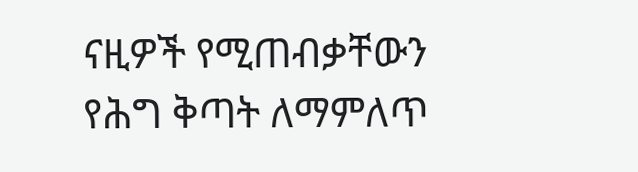ናዚዎች የሚጠብቃቸውን የሕግ ቅጣት ለማምለጥ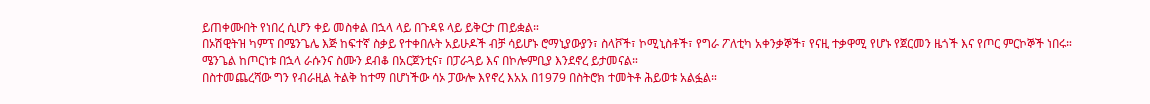ይጠቀሙበት የነበረ ሲሆን ቀይ መስቀል በኋላ ላይ በጉዳዩ ላይ ይቅርታ ጠይቋል።
በኦሽዊትዝ ካምፕ በሜንጌሌ እጅ ከፍተኛ ስቃይ የተቀበሉት አይሁዶች ብቻ ሳይሆኑ ሮማኒያውያን፣ ስላቮች፣ ኮሚኒስቶች፣ የግራ ፖለቲካ አቀንቃኞች፣ የናዚ ተቃዋሚ የሆኑ የጀርመን ዜጎች እና የጦር ምርኮኞች ነበሩ።
ሜንጌል ከጦርነቱ በኋላ ራሱንና ስሙን ደብቆ በአርጀንቲና፣ በፓራጓይ እና በኮሎምቢያ እንደኖረ ይታመናል።
በስተመጨረሻው ግን የብራዚል ትልቅ ከተማ በሆነችው ሳኦ ፓውሎ እየኖረ እአአ በ1979 በስትሮክ ተመትቶ ሕይወቱ አልፏል።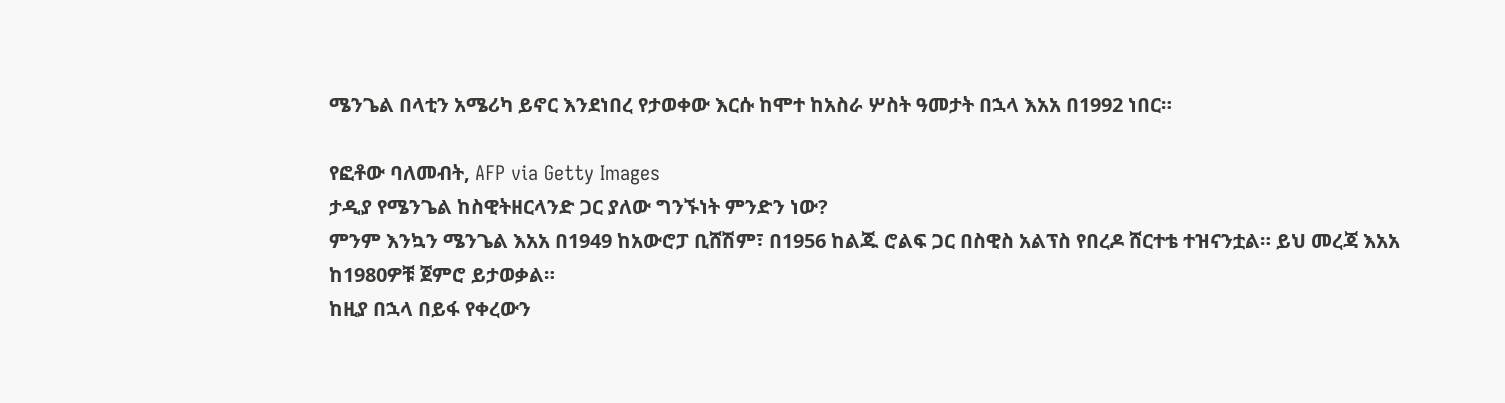ሜንጌል በላቲን አሜሪካ ይኖር እንደነበረ የታወቀው እርሱ ከሞተ ከአስራ ሦስት ዓመታት በኋላ እአአ በ1992 ነበር።

የፎቶው ባለመብት, AFP via Getty Images
ታዲያ የሜንጌል ከስዊትዘርላንድ ጋር ያለው ግንኙነት ምንድን ነው?
ምንም እንኳን ሜንጌል እአአ በ1949 ከአውሮፓ ቢሸሽም፣ በ1956 ከልጁ ሮልፍ ጋር በስዊስ አልፕስ የበረዶ ሸርተቴ ተዝናንቷል። ይህ መረጃ እአአ ከ1980ዎቹ ጀምሮ ይታወቃል።
ከዚያ በኋላ በይፋ የቀረውን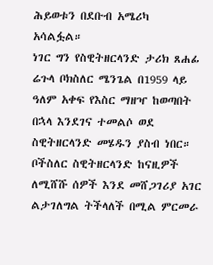ሕይወቱን በደቡብ አሜሪካ አሳልፏል።
ነገር ግን የስዊትዘርላንድ ታሪክ ጸሐፊ ሬጉላ ቦክስለር ሜንጌል በ1959 ላይ ዓለም አቀፍ የእስር ማዘዣ ከወጣበት በኋላ እንደገና ተመልሶ ወደ ስዊትዘርላንድ መሄዱን ያስብ ነበር።
ቦችስለር ስዊትዘርላንድ ከናዚዎች ለሚሸሹ ሰዎች እንደ መሸጋገሪያ አገር ልታገለግል ትችላለች በሚል ምርመራ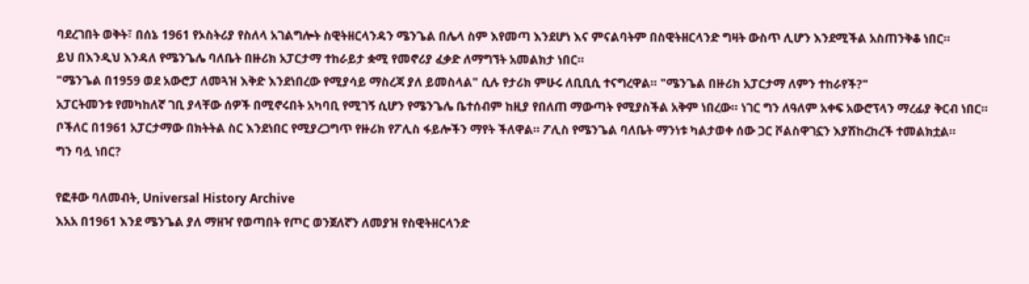ባደረገበት ወቅት፣ በሰኔ 1961 የኦስትሪያ የስለላ አገልግሎት ስዊትዘርላንዳን ሜንጌል በሌላ ስም እየመጣ እንደሆነ እና ምናልባትም በስዊትዘርላንድ ግዛት ውስጥ ሊሆን እንደሚችል አስጠንቅቆ ነበር።
ይህ በእንዲህ እንዳለ የሜንጌሌ ባለቤት በዙሪክ አፓርታማ ተከራይታ ቋሚ የመኖሪያ ፈቃድ ለማግኘት አመልክታ ነበር።
"ሜንጌል በ1959 ወደ አውሮፓ ለመጓዝ እቅድ እንደነበረው የሚያሳይ ማስረጃ ያለ ይመስላል" ሲሉ የታሪክ ምሁሩ ለቢቢሲ ተናግረዋል። "ሜንጌል በዙሪክ አፓርታማ ለምን ተከራየች?"
አፓርትመንቱ የመካከለኛ ገቢ ያላቸው ሰዎች በሚኖሩበት አካባቢ የሚገኝ ሲሆን የሜንጌሌ ቤተሰብም ከዚያ የበለጠ ማውጣት የሚያስችል አቅም ነበረው። ነገር ግን ለዓለም አቀፍ አውሮፕላን ማረፊያ ቅርብ ነበር።
ቦችለር በ1961 አፓርታማው በክትትል ስር እንደነበር የሚያረጋግጥ የዙሪክ የፖሊስ ፋይሎችን ማየት ችለዋል። ፖሊስ የሜንጌል ባለቤት ማንነቱ ካልታወቀ ሰው ጋር ቮልስዋገኗን እያሽከረከረች ተመልክቷል።
ግን ባሏ ነበር?

የፎቶው ባለመብት, Universal History Archive
እአአ በ1961 እንደ ሜንጌል ያለ ማዘዣ የወጣበት የጦር ወንጀለኛን ለመያዝ የስዊትዘርላንድ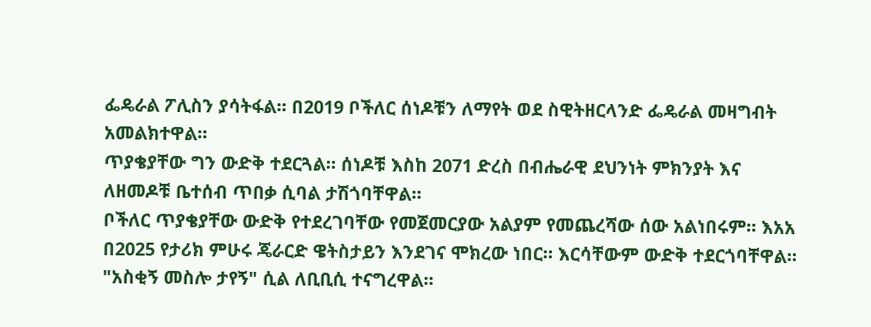ፌዴራል ፖሊስን ያሳትፋል። በ2019 ቦችለር ሰነዶቹን ለማየት ወደ ስዊትዘርላንድ ፌዴራል መዛግብት አመልክተዋል።
ጥያቄያቸው ግን ውድቅ ተደርጓል። ሰነዶቹ እስከ 2071 ድረስ በብሔራዊ ደህንነት ምክንያት እና ለዘመዶቹ ቤተሰብ ጥበቃ ሲባል ታሽጎባቸዋል።
ቦችለር ጥያቄያቸው ውድቅ የተደረገባቸው የመጀመርያው አልያም የመጨረሻው ሰው አልነበሩም። እአአ በ2025 የታሪክ ምሁሩ ጄራርድ ዌትስታይን እንደገና ሞክረው ነበር። እርሳቸውም ውድቅ ተደርጎባቸዋል።
"አስቂኝ መስሎ ታየኝ" ሲል ለቢቢሲ ተናግረዋል።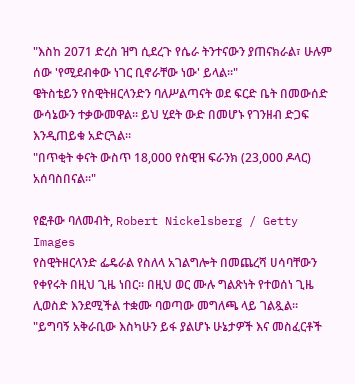"እስከ 2071 ድረስ ዝግ ሲደረጉ የሴራ ትንተናውን ያጠናክራል፣ ሁሉም ሰው 'የሚደብቀው ነገር ቢኖራቸው ነው' ይላል።"
ዌትስቴይን የስዊትዘርላንድን ባለሥልጣናት ወደ ፍርድ ቤት በመውሰድ ውሳኔውን ተቃውመዋል። ይህ ሂደት ውድ በመሆኑ የገንዘብ ድጋፍ እንዲጠይቁ አድርጓል።
"በጥቂት ቀናት ውስጥ 18,000 የስዊዝ ፍራንክ (23,000 ዶላር) አሰባስበናል።"

የፎቶው ባለመብት, Robert Nickelsberg / Getty Images
የስዊትዘርላንድ ፌዴራል የስለላ አገልግሎት በመጨረሻ ሀሳባቸውን የቀየሩት በዚህ ጊዜ ነበር። በዚህ ወር ሙሉ ግልጽነት የተወሰነ ጊዜ ሊወስድ እንደሚችል ተቋሙ ባወጣው መግለጫ ላይ ገልጿል።
"ይግባኝ አቅራቢው እስካሁን ይፋ ያልሆኑ ሁኔታዎች እና መስፈርቶች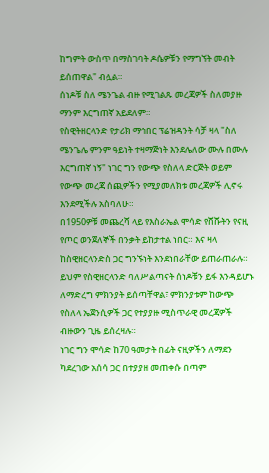ከግምት ውስጥ በማስገባት ዶሴዎቹን የማግኘት መብት ይሰጠዋል" ብሏል።
ሰነዶቹ ስለ ሜንጌል ብዙ የሚገልጹ መረጃዎች ስለመያዙ ማንም እርግጠኛ አይደለም።
የስዊትዘርላንድ የታሪክ ማኅበር ፕሬዝዳንት ሳቻ ዛላ "ስለ ሜንጌሌ ምንም ዓይነት ተዛማጅነት እንደሌለው ሙሉ በሙሉ እርግጠኛ ነኝ" ነገር ግን የውጭ የስለላ ድርጅት ወይም የውጭ መረጃ ሰጪዎችን የሚያመለክቱ መረጃዎች ሊኖሩ እንደሚችሉ አስባለሁ።
በ1950ዎቹ መጨረሻ ላይ የእስራኤል ሞሳድ የሸሹትን የናዚ የጦር ወንጀለኞች በንቃት ይከታተል ነበር። እና ዛላ ከስዊዘርላንድስ ጋር ግንኙነት እንደነበራቸው ይጠራጠራሉ። ይህም የስዊዘርላንድ ባለሥልጣናት ሰነዶቹን ይፋ እንዳይሆኑ ለማድረግ ምክንያት ይሰጣቸዋል፣ ምክንያቱም ከውጭ የስለላ ኤጀንሲዎች ጋር የተያያዙ ሚስጥራዊ መረጃዎች ብዙውን ጊዜ ይሰረዛሉ።
ነገር ግን ሞሳድ ከ70 ዓመታት በፊት ናዚዎችን ለማደን ካደረገው አሰሳ ጋር በተያያዘ መጠቀሱ በጣም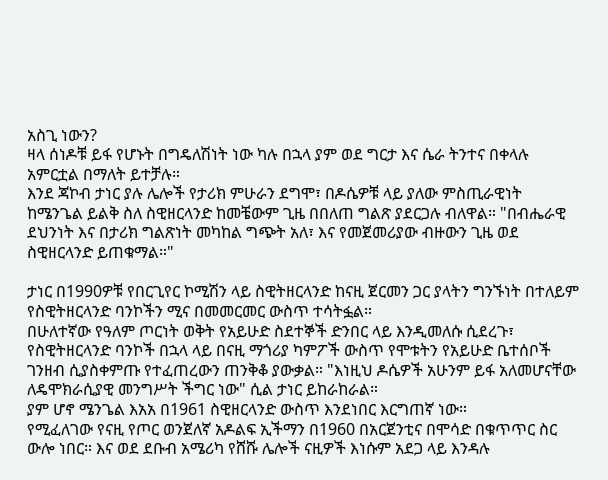አስጊ ነውን?
ዛላ ሰነዶቹ ይፋ የሆኑት በግዴለሽነት ነው ካሉ በኋላ ያም ወደ ግርታ እና ሴራ ትንተና በቀላሉ አምርቷል በማለት ይተቻሉ።
እንደ ጃኮብ ታነር ያሉ ሌሎች የታሪክ ምሁራን ደግሞ፣ በዶሴዎቹ ላይ ያለው ምስጢራዊነት ከሜንጌል ይልቅ ስለ ስዊዘርላንድ ከመቼውም ጊዜ በበለጠ ግልጽ ያደርጋሉ ብለዋል። "በብሔራዊ ደህንነት እና በታሪክ ግልጽነት መካከል ግጭት አለ፣ እና የመጀመሪያው ብዙውን ጊዜ ወደ ስዊዘርላንድ ይጠቁማል።"

ታነር በ1990ዎቹ የበርጊየር ኮሚሽን ላይ ስዊትዘርላንድ ከናዚ ጀርመን ጋር ያላትን ግንኙነት በተለይም የስዊትዘርላንድ ባንኮችን ሚና በመመርመር ውስጥ ተሳትፏል።
በሁለተኛው የዓለም ጦርነት ወቅት የአይሁድ ስደተኞች ድንበር ላይ እንዲመለሱ ሲደረጉ፣ የስዊትዘርላንድ ባንኮች በኋላ ላይ በናዚ ማጎሪያ ካምፖች ውስጥ የሞቱትን የአይሁድ ቤተሰቦች ገንዘብ ሲያስቀምጡ የተፈጠረውን ጠንቅቆ ያውቃል። "እነዚህ ዶሴዎች አሁንም ይፋ አለመሆናቸው ለዴሞክራሲያዊ መንግሥት ችግር ነው" ሲል ታነር ይከራከራል።
ያም ሆኖ ሜንጌል እአአ በ1961 ስዊዘርላንድ ውስጥ እንደነበር እርግጠኛ ነው።
የሚፈለገው የናዚ የጦር ወንጀለኛ አዶልፍ ኢችማን በ1960 በአርጀንቲና በሞሳድ በቁጥጥር ስር ውሎ ነበር። እና ወደ ደቡብ አሜሪካ የሸሹ ሌሎች ናዚዎች እነሱም አደጋ ላይ እንዳሉ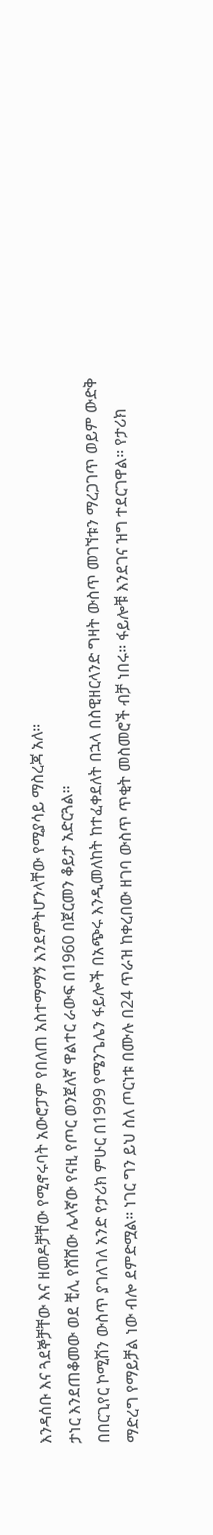እንዳሰቡ እና ጓደኞቻቸው እና ዘመዶቻቸው የሚኖሩባት አውሮፓም የበለጠ አስተማማኝ እንደምትሆንላቸው የሚያሳይ ማስረጃ አለ።
ታነር እንደጠቆመው ወደ ቺሊ የሸሸው ሌላኛው የናዚ የጦር ወንጀለኛ ዋልተር ራውፍ በ1960 በጀርመን ቆይታ አድርጓል።
በበርጊየር ኮሚሽን ውስጥ ያገለገለ አንድ የታሪክ ምሁር በ1999 የሜንጌሌን ፋይሎች በአጭሩ እንዲመለከት ከተፈቀደለት በኋላ በስዊዘርላንድ ግዛት ውስጥ መገኘቱን ማረጋገጥ ወይም ውድቅ ማድረግ የማይቻል ነው ብሎ ደምድሟል። ነገር ግን ይህ ስለ ጦርነቱ በሙሉ በ24 ጥራዝ ከቀረበው ዘገባ ውስጥ ጥቂት መስመሮች ብቻ ነበሩ። ፋይሎቹ እንደገና ዝግ ተደርገዋል። የታሪክ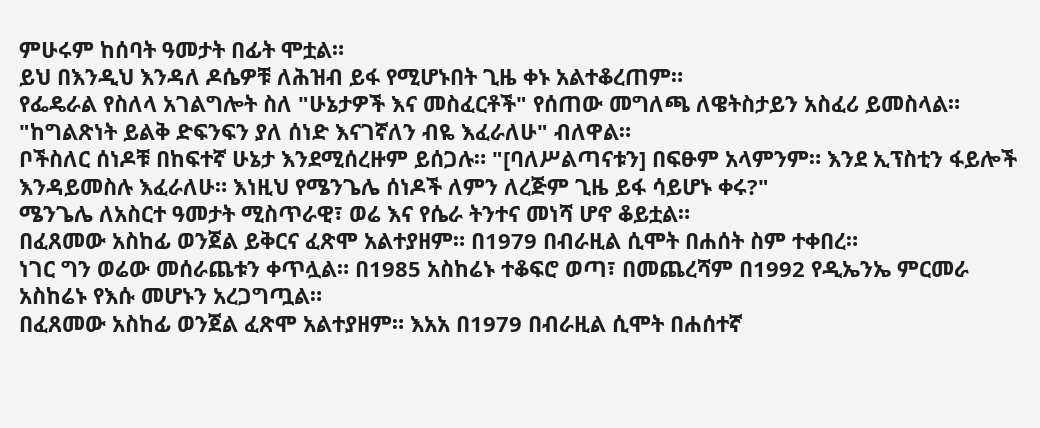ምሁሩም ከሰባት ዓመታት በፊት ሞቷል።
ይህ በእንዲህ እንዳለ ዶሴዎቹ ለሕዝብ ይፋ የሚሆኑበት ጊዜ ቀኑ አልተቆረጠም።
የፌዴራል የስለላ አገልግሎት ስለ "ሁኔታዎች እና መስፈርቶች" የሰጠው መግለጫ ለዌትስታይን አስፈሪ ይመስላል። "ከግልጽነት ይልቅ ድፍንፍን ያለ ሰነድ እናገኛለን ብዬ እፈራለሁ" ብለዋል።
ቦችስለር ሰነዶቹ በከፍተኛ ሁኔታ እንደሚሰረዙም ይሰጋሉ። "[ባለሥልጣናቱን] በፍፁም አላምንም። እንደ ኢፕስቲን ፋይሎች እንዳይመስሉ እፈራለሁ። እነዚህ የሜንጌሌ ሰነዶች ለምን ለረጅም ጊዜ ይፋ ሳይሆኑ ቀሩ?"
ሜንጌሌ ለአስርተ ዓመታት ሚስጥራዊ፣ ወሬ እና የሴራ ትንተና መነሻ ሆኖ ቆይቷል።
በፈጸመው አስከፊ ወንጀል ይቅርና ፈጽሞ አልተያዘም። በ1979 በብራዚል ሲሞት በሐሰት ስም ተቀበረ።
ነገር ግን ወሬው መሰራጨቱን ቀጥሏል። በ1985 አስከሬኑ ተቆፍሮ ወጣ፣ በመጨረሻም በ1992 የዲኤንኤ ምርመራ አስከሬኑ የእሱ መሆኑን አረጋግጧል።
በፈጸመው አስከፊ ወንጀል ፈጽሞ አልተያዘም። እአአ በ1979 በብራዚል ሲሞት በሐሰተኛ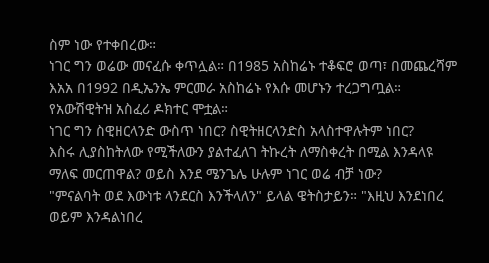ስም ነው የተቀበረው።
ነገር ግን ወሬው መናፈሱ ቀጥሏል። በ1985 አስከሬኑ ተቆፍሮ ወጣ፣ በመጨረሻም እአአ በ1992 በዲኤንኤ ምርመራ አስከሬኑ የእሱ መሆኑን ተረጋግጧል።
የአውሽዊትዝ አስፈሪ ዶክተር ሞቷል።
ነገር ግን ስዊዘርላንድ ውስጥ ነበር? ስዊትዘርላንድስ አላስተዋሉትም ነበር?
እስሩ ሊያስከትለው የሚችለውን ያልተፈለገ ትኩረት ለማስቀረት በሚል እንዳላዩ ማለፍ መርጠዋል? ወይስ እንደ ሜንጌሌ ሁሉም ነገር ወሬ ብቻ ነው?
"ምናልባት ወደ እውነቱ ላንደርስ እንችላለን" ይላል ዌትስታይን። "እዚህ እንደነበረ ወይም እንዳልነበረ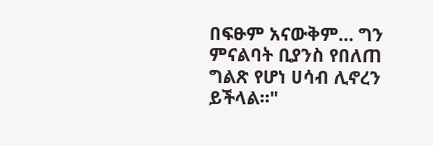በፍፁም አናውቅም… ግን ምናልባት ቢያንስ የበለጠ ግልጽ የሆነ ሀሳብ ሊኖረን ይችላል።"